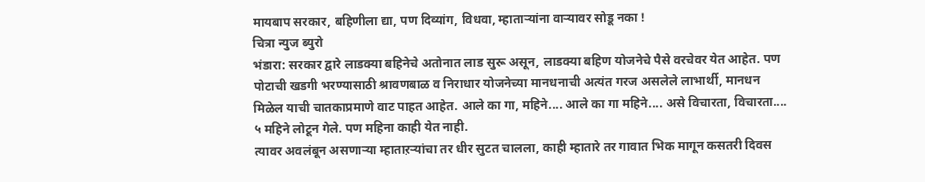मायबाप सरकार, बहिणीला द्या, पण दिव्यांग, विधवा, म्हाताऱ्यांना वाऱ्यावर सोडू नका !
चित्रा न्युज ब्युरो
भंडारा: सरकार द्वारे लाडक्या बहिनेचे अतोनात लाड सुरू असून, लाडक्या बहिण योजनेचे पैसे वरचेवर येत आहेत. पण पोटाची खडगी भरण्यासाठी श्रावणबाळ व निराधार योजनेच्या मानधनाची अत्यंत गरज असलेले लाभार्थी, मानधन मिळेल याची चातकाप्रमाणे वाट पाहत आहेत. आले का गा, महिने.... आले का गा महिने.... असे विचारता, विचारता.... ५ महिने लोटून गेले. पण महिना काही येत नाही.
त्यावर अवलंबून असणाऱ्या म्हाताऱऱ्यांचा तर धीर सुटत चालला, काही म्हातारे तर गावात भिक मागून कसतरी दिवस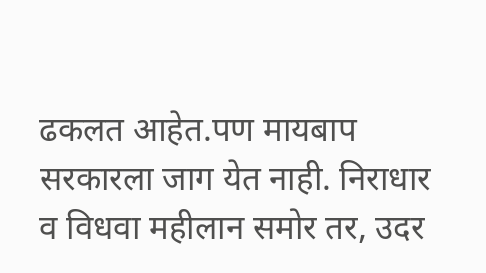ढकलत आहेत.पण मायबाप सरकारला जाग येत नाही. निराधार व विधवा महीलान समोर तर, उदर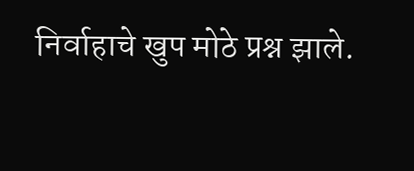निर्वाहाचे खुप मोठे प्रश्न झाले.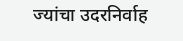ज्यांचा उदरनिर्वाह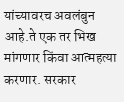यांच्यावरच अवलंबुन आहे.ते एक तर भिख मांगणार किंवा आत्महत्या करणार. सरकार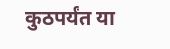कुठपर्यंत या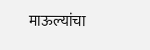माऊल्यांचा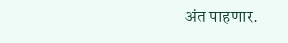अंत पाहणार.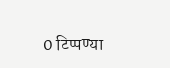0 टिप्पण्या